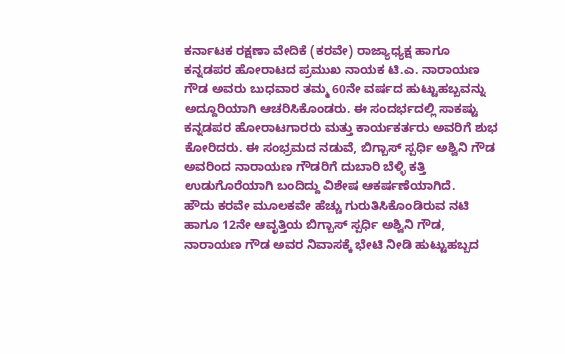ಕರ್ನಾಟಕ ರಕ್ಷಣಾ ವೇದಿಕೆ (ಕರವೇ) ರಾಜ್ಯಾಧ್ಯಕ್ಷ ಹಾಗೂ ಕನ್ನಡಪರ ಹೋರಾಟದ ಪ್ರಮುಖ ನಾಯಕ ಟಿ.ಎ. ನಾರಾಯಣ ಗೌಡ ಅವರು ಬುಧವಾರ ತಮ್ಮ 60ನೇ ವರ್ಷದ ಹುಟ್ಟುಹಬ್ಬವನ್ನು ಅದ್ದೂರಿಯಾಗಿ ಆಚರಿಸಿಕೊಂಡರು. ಈ ಸಂದರ್ಭದಲ್ಲಿ ಸಾಕಷ್ಟು ಕನ್ನಡಪರ ಹೋರಾಟಗಾರರು ಮತ್ತು ಕಾರ್ಯಕರ್ತರು ಅವರಿಗೆ ಶುಭ ಕೋರಿದರು. ಈ ಸಂಭ್ರಮದ ನಡುವೆ, ಬಿಗ್ಬಾಸ್ ಸ್ಪರ್ಧಿ ಅಶ್ವಿನಿ ಗೌಡ ಅವರಿಂದ ನಾರಾಯಣ ಗೌಡರಿಗೆ ದುಬಾರಿ ಬೆಳ್ಳಿ ಕತ್ತಿ ಉಡುಗೊರೆಯಾಗಿ ಬಂದಿದ್ದು ವಿಶೇಷ ಆಕರ್ಷಣೆಯಾಗಿದೆ.
ಹೌದು ಕರವೇ ಮೂಲಕವೇ ಹೆಚ್ಚು ಗುರುತಿಸಿಕೊಂಡಿರುವ ನಟಿ ಹಾಗೂ 12ನೇ ಆವೃತ್ತಿಯ ಬಿಗ್ಬಾಸ್ ಸ್ಪರ್ಧಿ ಅಶ್ವಿನಿ ಗೌಡ, ನಾರಾಯಣ ಗೌಡ ಅವರ ನಿವಾಸಕ್ಕೆ ಭೇಟಿ ನೀಡಿ ಹುಟ್ಟುಹಬ್ಬದ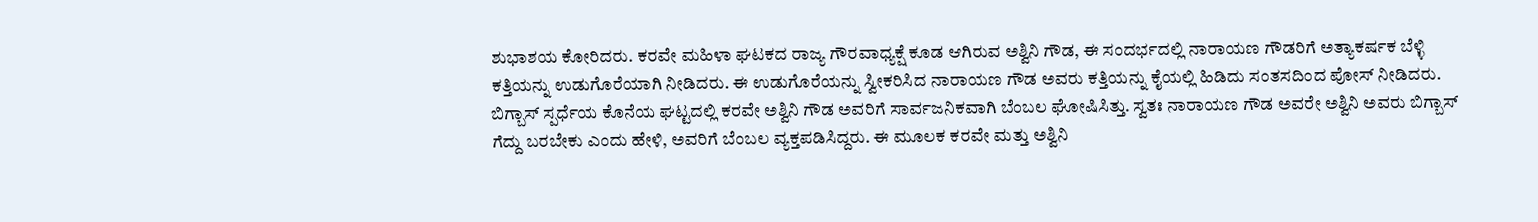ಶುಭಾಶಯ ಕೋರಿದರು. ಕರವೇ ಮಹಿಳಾ ಘಟಕದ ರಾಜ್ಯ ಗೌರವಾಧ್ಯಕ್ಷೆ ಕೂಡ ಆಗಿರುವ ಅಶ್ವಿನಿ ಗೌಡ, ಈ ಸಂದರ್ಭದಲ್ಲಿ ನಾರಾಯಣ ಗೌಡರಿಗೆ ಅತ್ಯಾಕರ್ಷಕ ಬೆಳ್ಳಿ ಕತ್ತಿಯನ್ನು ಉಡುಗೊರೆಯಾಗಿ ನೀಡಿದರು. ಈ ಉಡುಗೊರೆಯನ್ನು ಸ್ವೀಕರಿಸಿದ ನಾರಾಯಣ ಗೌಡ ಅವರು ಕತ್ತಿಯನ್ನು ಕೈಯಲ್ಲಿ ಹಿಡಿದು ಸಂತಸದಿಂದ ಪೋಸ್ ನೀಡಿದರು.
ಬಿಗ್ಬಾಸ್ ಸ್ಪರ್ಧೆಯ ಕೊನೆಯ ಘಟ್ಟದಲ್ಲಿ ಕರವೇ ಅಶ್ವಿನಿ ಗೌಡ ಅವರಿಗೆ ಸಾರ್ವಜನಿಕವಾಗಿ ಬೆಂಬಲ ಘೋಷಿಸಿತ್ತು. ಸ್ವತಃ ನಾರಾಯಣ ಗೌಡ ಅವರೇ ಅಶ್ವಿನಿ ಅವರು ಬಿಗ್ಬಾಸ್ ಗೆದ್ದು ಬರಬೇಕು ಎಂದು ಹೇಳಿ, ಅವರಿಗೆ ಬೆಂಬಲ ವ್ಯಕ್ತಪಡಿಸಿದ್ದರು. ಈ ಮೂಲಕ ಕರವೇ ಮತ್ತು ಅಶ್ವಿನಿ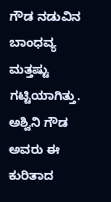ಗೌಡ ನಡುವಿನ ಬಾಂಧವ್ಯ ಮತ್ತಷ್ಟು ಗಟ್ಟಿಯಾಗಿತ್ತು.
ಅಶ್ವಿನಿ ಗೌಡ ಅವರು ಈ ಕುರಿತಾದ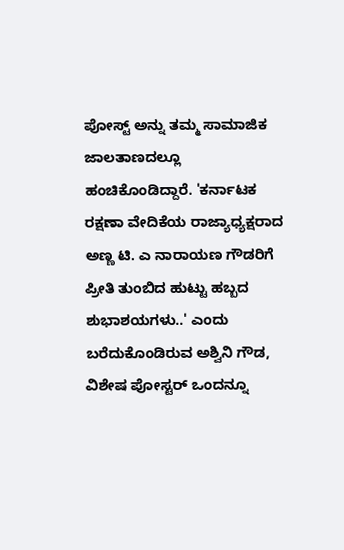ಪೋಸ್ಟ್ ಅನ್ನು ತಮ್ಮ ಸಾಮಾಜಿಕ ಜಾಲತಾಣದಲ್ಲೂ ಹಂಚಿಕೊಂಡಿದ್ದಾರೆ. 'ಕರ್ನಾಟಕ ರಕ್ಷಣಾ ವೇದಿಕೆಯ ರಾಜ್ಯಾಧ್ಯಕ್ಷರಾದ ಅಣ್ಣ ಟಿ. ಎ ನಾರಾಯಣ ಗೌಡರಿಗೆ ಪ್ರೀತಿ ತುಂಬಿದ ಹುಟ್ಟು ಹಬ್ಬದ ಶುಭಾಶಯಗಳು..' ಎಂದು ಬರೆದುಕೊಂಡಿರುವ ಅಶ್ವಿನಿ ಗೌಡ, ವಿಶೇಷ ಪೋಸ್ಟರ್ ಒಂದನ್ನೂ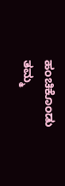ಹಂಚಿಕೊಂಡು ತಮ್ಮ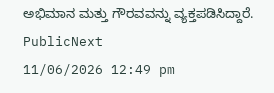ಅಭಿಮಾನ ಮತ್ತು ಗೌರವವನ್ನು ವ್ಯಕ್ತಪಡಿಸಿದ್ದಾರೆ.
PublicNext
11/06/2026 12:49 pm